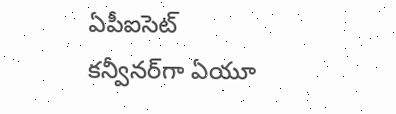ఏపీఐసెట్‌ కన్వీనర్‌గా ఏయూ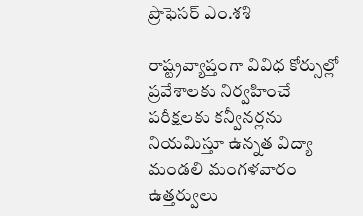ప్రొఫెసర్‌ ఎం.శశి

రాష్ట్రవ్యాప్తంగా వివిధ కోర్సుల్లో ప్రవేశాలకు నిర్వహించే పరీక్షలకు కన్వీనర్లను నియమిస్తూ ఉన్నత విద్యా మండలి మంగళవారం ఉత్తర్వులు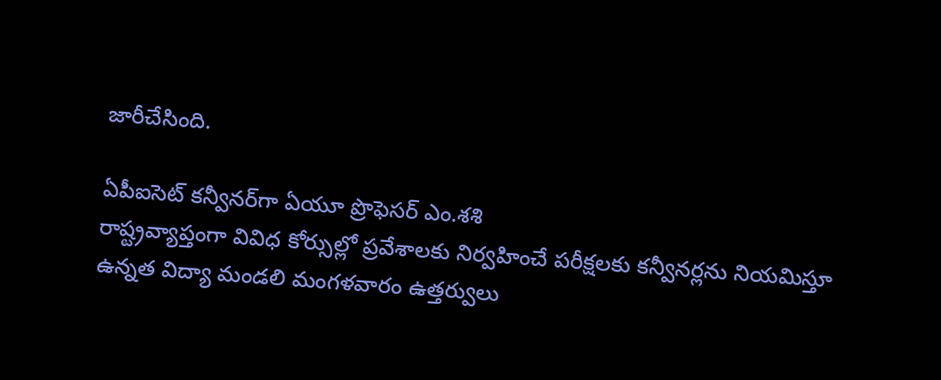జారీచేసింది.

ఏపీఐసెట్‌ కన్వీనర్‌గా ఏయూ ప్రొఫెసర్‌ ఎం.శశి
రాష్ట్రవ్యాప్తంగా వివిధ కోర్సుల్లో ప్రవేశాలకు నిర్వహించే పరీక్షలకు కన్వీనర్లను నియమిస్తూ ఉన్నత విద్యా మండలి మంగళవారం ఉత్తర్వులు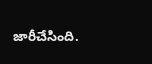జారీచేసింది.